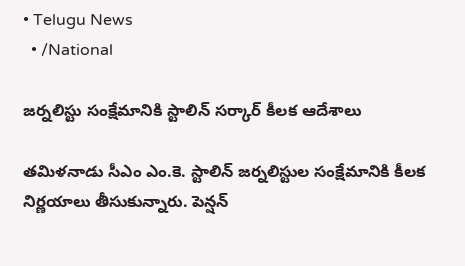• Telugu News
  • /National

జర్నలిస్టు సంక్షేమానికి స్టాలిన్ సర్కార్ కీలక ఆదేశాలు

తమిళనాడు సీఎం ఎం.కె. స్టాలిన్ జర్నలిస్టుల సంక్షేమానికి కీలక నిర్ణయాలు తీసుకున్నారు. పెన్షన్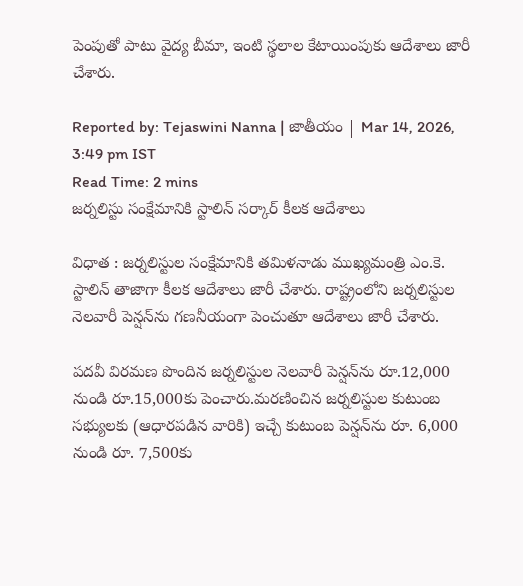పెంపుతో పాటు వైద్య బీమా, ఇంటి స్థలాల కేటాయింపుకు ఆదేశాలు జారీ చేశారు.

Reported by: Tejaswini Nanna | జాతీయం | Mar 14, 2026, 3:49 pm IST
Read Time: 2 mins
జర్నలిస్టు సంక్షేమానికి స్టాలిన్ సర్కార్ కీలక ఆదేశాలు

విధాత : జర్నలిస్టుల సంక్షేమానికి తమిళనాడు ముఖ్యమంత్రి ఎం.కె. స్టాలిన్ తాజాగా కీలక ఆదేశాలు జారీ చేశారు. రాష్ట్రంలోని జర్నలిస్టుల నెలవారీ పెన్షన్‌ను గణనీయంగా పెంచుతూ ఆదేశాలు జారీ చేశారు.

పదవీ విరమణ పొందిన జర్నలిస్టుల నెలవారీ పెన్షన్‌ను రూ.12,000 నుండి రూ.15,000కు పెంచారు.మరణించిన జర్నలిస్టుల కుటుంబ సభ్యులకు (ఆధారపడిన వారికి) ఇచ్చే కుటుంబ పెన్షన్‌ను రూ. 6,000 నుండి రూ. 7,500కు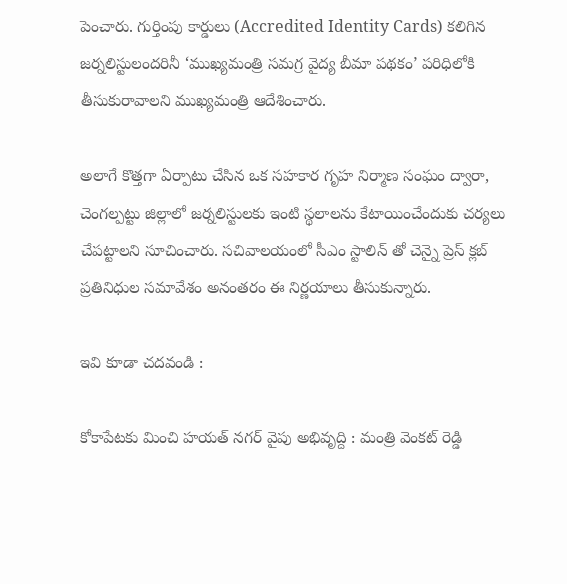పెంచారు. గుర్తింపు కార్డులు (Accredited Identity Cards) కలిగిన జర్నలిస్టులందరినీ ‘ముఖ్యమంత్రి సమగ్ర వైద్య బీమా పథకం’ పరిధిలోకి తీసుకురావాలని ముఖ్యమంత్రి ఆదేశించారు.

అలాగే కొత్తగా ఏర్పాటు చేసిన ఒక సహకార గృహ నిర్మాణ సంఘం ద్వారా, చెంగల్పట్టు జిల్లాలో జర్నలిస్టులకు ఇంటి స్థలాలను కేటాయించేందుకు చర్యలు చేపట్టాలని సూచించారు. సచివాలయంలో సీఎం స్టాలిన్ తో చెన్నై ప్రెస్ క్లబ్ ప్రతినిధుల సమావేశం అనంతరం ఈ నిర్ణయాలు తీసుకున్నారు.

ఇవి కూడా చదవండి :

కోకాపేటకు మించి హయత్ నగర్ వైపు అభివృద్ది : మంత్రి వెంకట్ రెడ్డి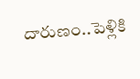దారుణం..పెళ్లికి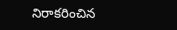నిరాకరించిన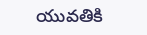యువతికి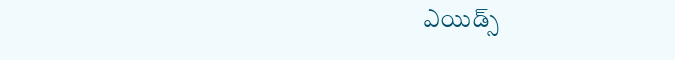ఎయిడ్స్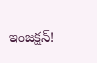ఇంజక్షన్!